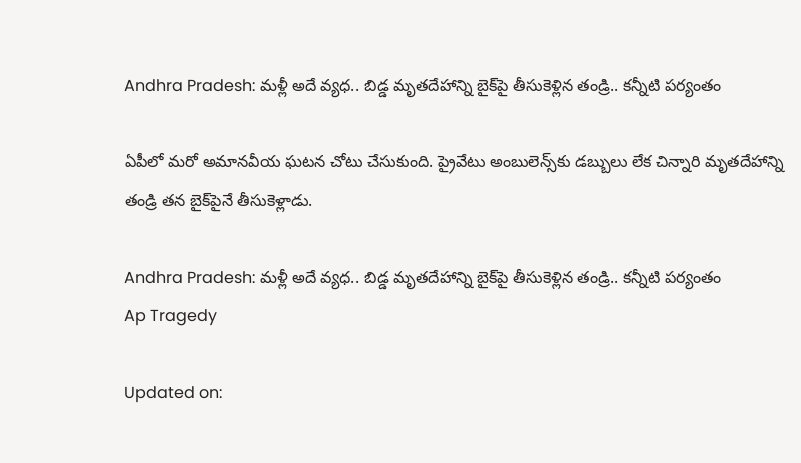Andhra Pradesh: మళ్లీ అదే వ్యధ.. బిడ్డ మృతదేహాన్ని బైక్‌పై తీసుకెళ్లిన తండ్రి.. కన్నీటి పర్యంతం

ఏపీలో మరో అమానవీయ ఘటన చోటు చేసుకుంది. ప్రైవేటు అంబులెన్స్‌కు డబ్బులు లేక చిన్నారి మృతదేహాన్ని తండ్రి తన బైక్‌పైనే తీసుకెళ్లాడు.

Andhra Pradesh: మళ్లీ అదే వ్యధ.. బిడ్డ మృతదేహాన్ని బైక్‌పై తీసుకెళ్లిన తండ్రి.. కన్నీటి పర్యంతం
Ap Tragedy

Updated on: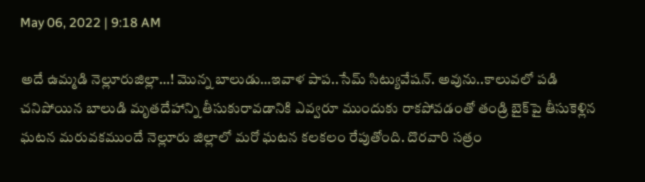May 06, 2022 | 9:18 AM

అదే ఉమ్మడి నెల్లూరుజిల్లా…! మొన్న బాలుడు…ఇవాళ పాప..సేమ్‌ సిట్యువేషన్‌. అవును..కాలువలో పడి చనిపోయిన బాలుడి మృతదేహాన్ని తీసుకురావడానికి ఎవ్వరూ ముందుకు రాకపోవడంతో తండ్రి బైక్‌పై తీసుకెళ్లిన ఘటన మరువకముందే నెల్లూరు జిల్లాలో మరో ఘటన కలకలం రేపుతోంది. దొరవారి సత్రం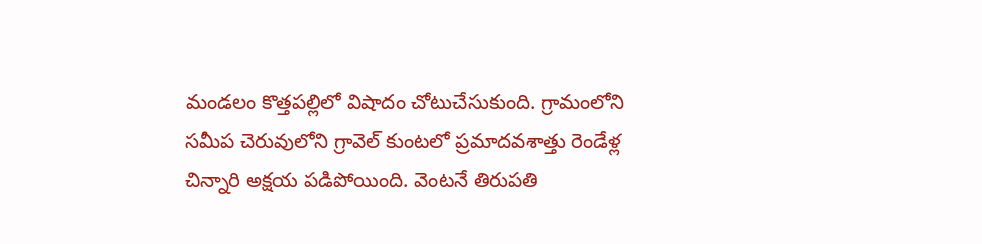మండలం కొత్తపల్లిలో విషాదం చోటుచేసుకుంది. గ్రామంలోని సమీప చెరువులోని గ్రావెల్ కుంటలో ప్రమాదవశాత్తు రెండేళ్ల చిన్నారి అక్షయ పడిపోయింది. వెంటనే తిరుపతి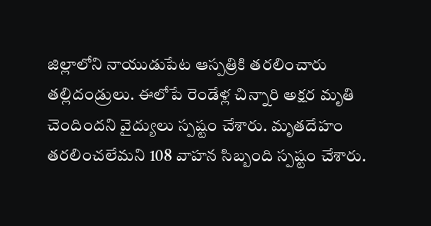జిల్లాలోని నాయుడుపేట ఆస్పత్రికి తరలించారు తల్లిదండ్రులు. ఈలోపే రెండేళ్ల చిన్నారి అక్షర మృతి చెందిందని వైద్యులు స్పష్టం చేశారు. మృతదేహం తరలించలేమని 108 వాహన సిబ్బంది స్పష్టం చేశారు.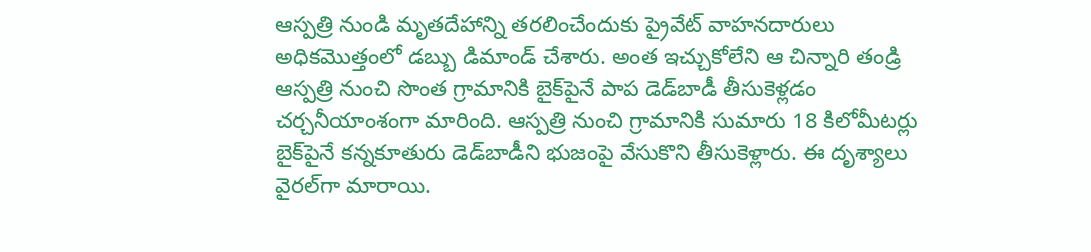ఆస్పత్రి నుండి మృతదేహాన్ని తరలించేందుకు ప్రైవేట్‌ వాహనదారులు అధికమొత్తంలో డబ్బు డిమాండ్‌ చేశారు. అంత ఇచ్చుకోలేని ఆ చిన్నారి తండ్రి ఆస్పత్రి నుంచి సొంత గ్రామానికి బైక్‌పైనే పాప డెడ్‌బాడీ తీసుకెళ్లడం చర్చనీయాంశంగా మారింది. ఆస్పత్రి నుంచి గ్రామానికి సుమారు 18 కిలోమీటర్లు బైక్‌పైనే కన్నకూతురు డెడ్‌బాడీని భుజంపై వేసుకొని తీసుకెళ్లారు. ఈ దృశ్యాలు వైరల్‌గా మారాయి.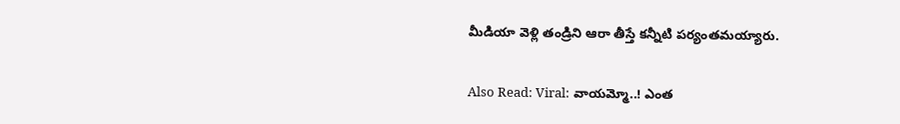మీడియా వెళ్లి తండ్రిని ఆరా తీస్తే కన్నీటి పర్యంతమయ్యారు.

Also Read: Viral: వాయమ్మో..! ఎంత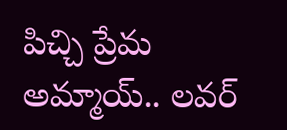పిచ్చి ప్రేమ అమ్మాయ్.. లవర్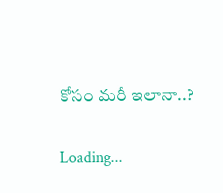కోసం మరీ ఇలానా..?

Loading...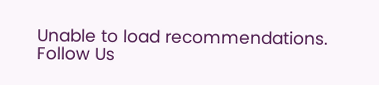Unable to load recommendations.
Follow Us